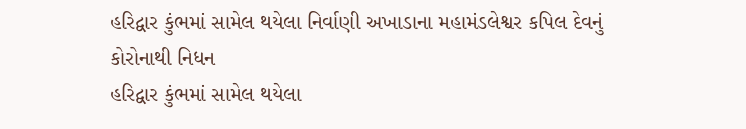હરિદ્વાર કુંભમાં સામેલ થયેલા નિર્વાણી અખાડાના મહામંડલેશ્વર કપિલ દેવનું કોરોનાથી નિધન
હરિદ્વાર કુંભમાં સામેલ થયેલા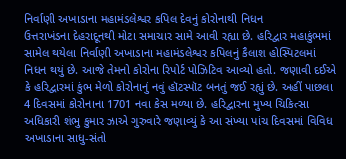નિર્વાણી અખાડાના મહામંડલેશ્વર કપિલ દેવનું કોરોનાથી નિધન
ઉત્તરાખંડના દેહરાદૂનથી મોટા સમાચાર સામે આવી રહ્યા છે. હરિદ્વાર મહાકુંભમાં સામેલ થયેલા નિર્વાણી અખાડાના મહામંડલેશ્વર કપિલનું કૈલાશ હોસ્પિટલમાં નિધન થયું છે. આજે તેમનો કોરોના રિપોર્ટ પોઝિટિવ આવ્યો હતો. જણાવી દઈએ કે હરિદ્વારમાં કુંભ મેળો કોરોનાનું નવું હૉટસ્પૉટ બનતું જઈ રહ્યું છે. અહીં પાછલા 4 દિવસમાં કોરોનાના 1701 નવા કેસ મળ્યા છે. હરિદ્વારના મુખ્ય ચિકિત્સા અધિકારી શંભુ કુમાર ઝાએ ગુરુવારે જણાવ્યું કે આ સંખ્યા પાંચ દિવસમાં વિવિધ અખાડાના સાધુ-સંતો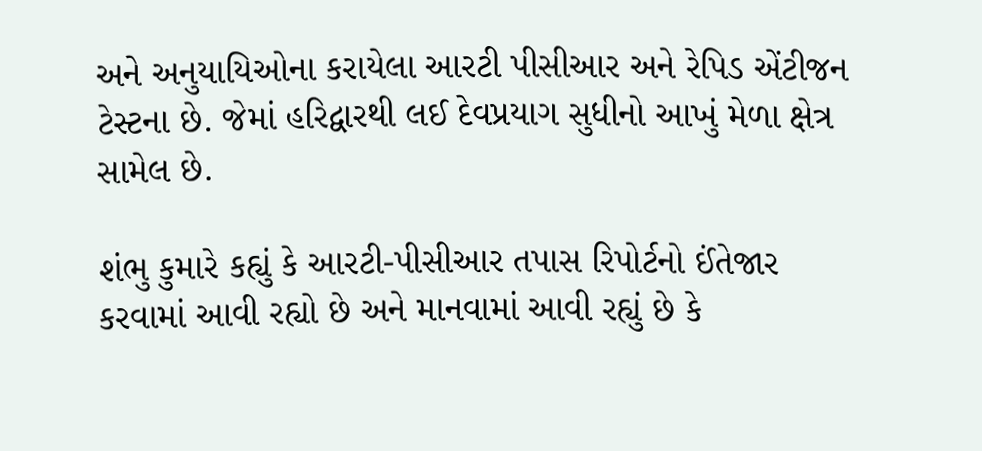અને અનુયાયિઓના કરાયેલા આરટી પીસીઆર અને રેપિડ એંટીજન ટેસ્ટના છે. જેમાં હરિદ્વારથી લઈ દેવપ્રયાગ સુધીનો આખું મેળા ક્ષેત્ર સામેલ છે.

શંભુ કુમારે કહ્યું કે આરટી-પીસીઆર તપાસ રિપોર્ટનો ઈંતેજાર કરવામાં આવી રહ્યો છે અને માનવામાં આવી રહ્યું છે કે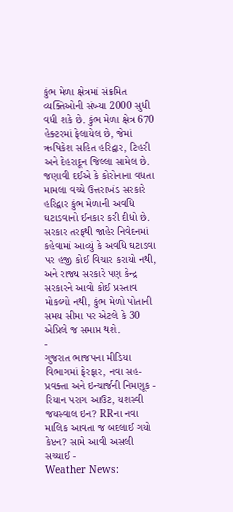કુંભ મેળા ક્ષેત્રમાં સંક્રમિત વ્યક્તિઓની સંખ્યા 2000 સુધી વધી શકે છે. કુંભ મેળા ક્ષેત્ર 670 હેક્ટરમાં ફેલાયેલ છે, જેમાં ઋષિકેશ સહિત હરિદ્વાર, ટિહરી અને દેહરાદૂન જિલ્લા સામેલ છે.
જણાવી દઈએ કે કોરોનાના વધતા મામલા વચ્ચે ઉત્તરાખંડ સરકારે હરિદ્વાર કુંભ મેળાની અવધિ ઘટાડવાનો ઈનકાર કરી દીધો છે. સરકાર તરફથી જાહેર નિવેદનમાં કહેવામાં આવ્યું કે અવધિ ઘટાડવા પર હજી કોઈ વિચાર કરાયો નથી, અને રાજ્ય સરકારે પણ કેન્દ્ર સરકારને આવો કોઈ પ્રસ્તાવ મોકલ્યો નથી, કુંભ મેળો પોતાની સમય સીમા પર એટલે કે 30 એપ્રિલે જ સમાપ્ત થશે.
-
ગુજરાત ભાજપના મીડિયા વિભાગમાં ફેરફાર, નવા સહ-પ્રવક્તા અને ઇન્ચાર્જની નિમણૂક -
રિયાન પરાગ આઉટ, યશસ્વી જયસ્વાલ ઇન? RRના નવા માલિક આવતા જ બદલાઈ ગયો કેપ્ટન? સામે આવી અસલી સચ્ચાઈ -
Weather News: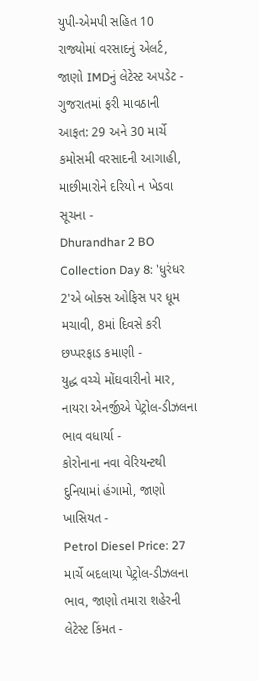યુપી-એમપી સહિત 10 રાજ્યોમાં વરસાદનું એલર્ટ, જાણો IMDનું લેટેસ્ટ અપડેટ -
ગુજરાતમાં ફરી માવઠાની આફત: 29 અને 30 માર્ચે કમોસમી વરસાદની આગાહી, માછીમારોને દરિયો ન ખેડવા સૂચના -
Dhurandhar 2 BO Collection Day 8: 'ધુરંધર 2'એ બોક્સ ઓફિસ પર ધૂમ મચાવી, 8માં દિવસે કરી છપ્પરફાડ કમાણી -
યુદ્ધ વચ્ચે મોંઘવારીનો માર, નાયરા એનર્જીએ પેટ્રોલ-ડીઝલના ભાવ વધાર્યા -
કોરોનાના નવા વેરિયન્ટથી દુનિયામાં હંગામો, જાણો ખાસિયત -
Petrol Diesel Price: 27 માર્ચે બદલાયા પેટ્રોલ-ડીઝલના ભાવ, જાણો તમારા શહેરની લેટેસ્ટ કિંમત -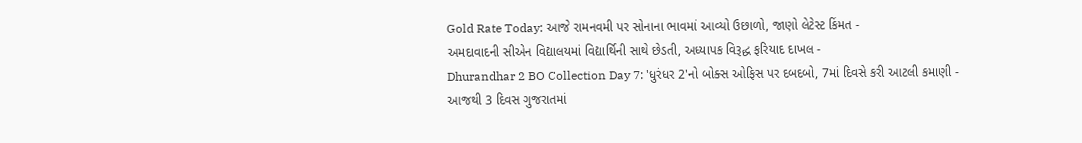Gold Rate Today: આજે રામનવમી પર સોનાના ભાવમાં આવ્યો ઉછાળો, જાણો લેટેસ્ટ કિંમત -
અમદાવાદની સીએન વિદ્યાલયમાં વિદ્યાર્થિની સાથે છેડતી, અધ્યાપક વિરૂદ્ધ ફરિયાદ દાખલ -
Dhurandhar 2 BO Collection Day 7: 'ધુરંધર 2'નો બોક્સ ઓફિસ પર દબદબો, 7માં દિવસે કરી આટલી કમાણી -
આજથી 3 દિવસ ગુજરાતમાં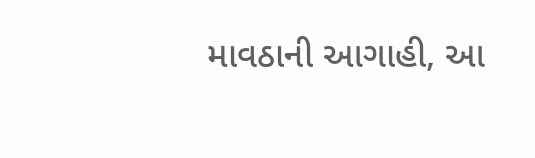માવઠાની આગાહી, આ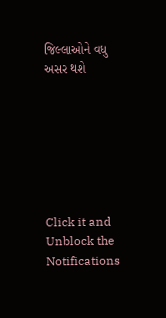જિલ્લાઓને વધુ અસર થશે







Click it and Unblock the Notifications